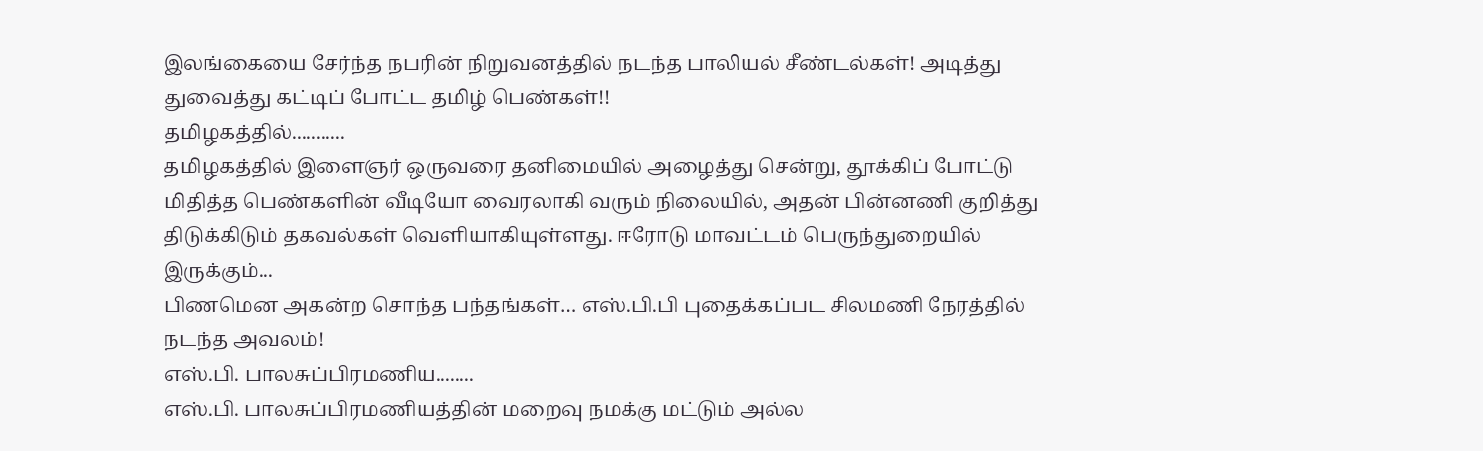இலங்கையை சேர்ந்த நபரின் நிறுவனத்தில் நடந்த பாலியல் சீண்டல்கள்! அடித்து துவைத்து கட்டிப் போட்ட தமிழ் பெண்கள்!!
தமிழகத்தில்...........
தமிழகத்தில் இளைஞர் ஒருவரை தனிமையில் அழைத்து சென்று, தூக்கிப் போட்டு மிதித்த பெண்களின் வீடியோ வைரலாகி வரும் நிலையில், அதன் பின்னணி குறித்து திடுக்கிடும் தகவல்கள் வெளியாகியுள்ளது. ஈரோடு மாவட்டம் பெருந்துறையில் இருக்கும்...
பிணமென அகன்ற சொந்த பந்தங்கள்… எஸ்.பி.பி புதைக்கப்பட சிலமணி நேரத்தில் நடந்த அவலம்!
எஸ்.பி. பாலசுப்பிரமணிய........
எஸ்.பி. பாலசுப்பிரமணியத்தின் மறைவு நமக்கு மட்டும் அல்ல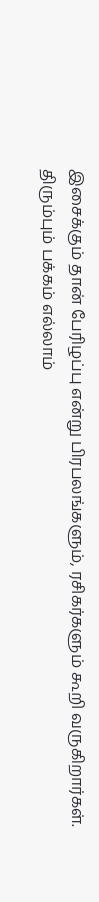இசைக்கும் தான் பேரிழப்பு என்று பிரபலங்களும், ரசிகர்களும் கூறி வருகிறார்கள்.
திரும்பும் பக்கம் எல்லாம்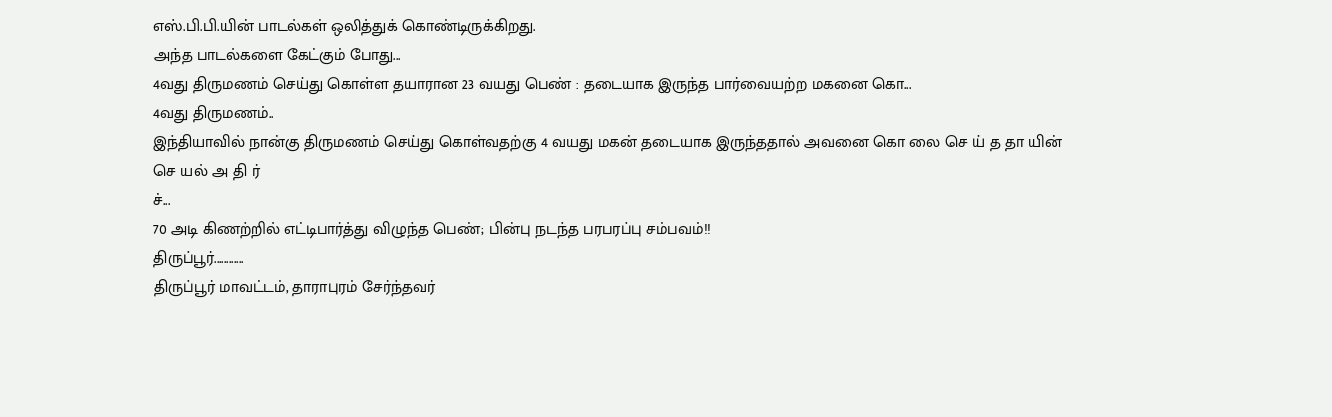எஸ்.பி.பி.யின் பாடல்கள் ஒலித்துக் கொண்டிருக்கிறது.
அந்த பாடல்களை கேட்கும் போது...
4வது திருமணம் செய்து கொள்ள தயாரான 23 வயது பெண் : தடையாக இருந்த பார்வையற்ற மகனை கொ...
4வது திருமணம்..
இந்தியாவில் நான்கு திருமணம் செய்து கொள்வதற்கு 4 வயது மகன் தடையாக இருந்ததால் அவனை கொ லை செ ய் த தா யின் செ யல் அ தி ர்
ச்...
70 அடி கிணற்றில் எட்டிபார்த்து விழுந்த பெண்; பின்பு நடந்த பரபரப்பு சம்பவம்!!
திருப்பூர்............
திருப்பூர் மாவட்டம், தாராபுரம் சேர்ந்தவர்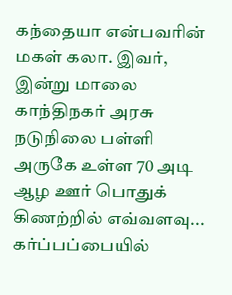கந்தையா என்பவரின் மகள் கலா. இவர், இன்று மாலை காந்திநகர் அரசு நடுநிலை பள்ளி அருகே உள்ள 70 அடி ஆழ ஊர் பொதுக் கிணற்றில் எவ்வளவு...
கர்ப்பப்பையில்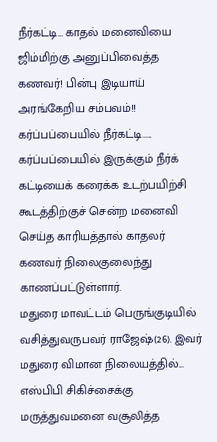நீர்கட்டி… காதல் மனைவியை ஜிம்மிற்கு அனுப்பிவைத்த கணவர்! பின்பு இடியாய் அரங்கேறிய சம்பவம்!!
கர்ப்பப்பையில் நீர்கட்டி.....
கர்ப்பப்பையில் இருக்கும் நீர்க் கட்டியைக் கரைக்க உடற்பயிற்சி கூடத்திற்குச் சென்ற மனைவி செய்த காரியத்தால் காதலர் கணவர் நிலைகுலைந்து காணப்பட்டுள்ளார்.
மதுரை மாவட்டம் பெருங்குடியில் வசித்துவருபவர் ராஜேஷ்(26). இவர் மதுரை விமான நிலையத்தில்...
எஸ்பிபி சிகிச்சைக்கு மருத்துவமனை வசூலித்த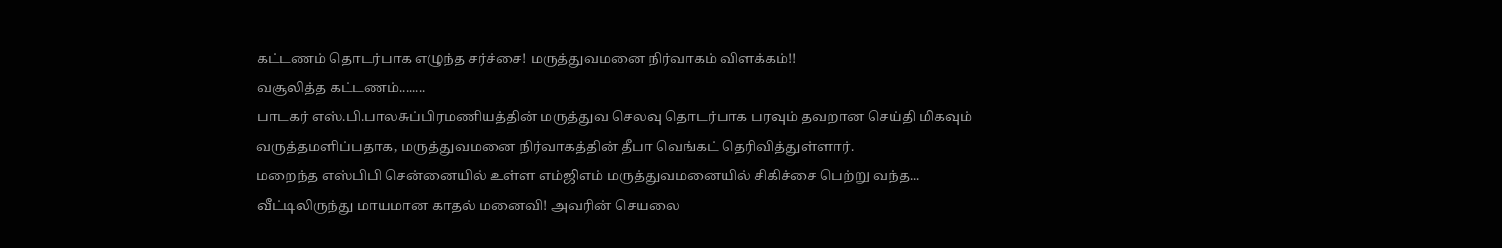கட்டணம் தொடர்பாக எழுந்த சர்ச்சை! மருத்துவமனை நிர்வாகம் விளக்கம்!!
வசூலித்த கட்டணம்........
பாடகர் எஸ்.பி.பாலசுப்பிரமணியத்தின் மருத்துவ செலவு தொடர்பாக பரவும் தவறான செய்தி மிகவும் வருத்தமளிப்பதாக, மருத்துவமனை நிர்வாகத்தின் தீபா வெங்கட் தெரிவித்துள்ளார்.
மறைந்த எஸ்பிபி சென்னையில் உள்ள எம்ஜிஎம் மருத்துவமனையில் சிகிச்சை பெற்று வந்த...
வீட்டிலிருந்து மாயமான காதல் மனைவி! அவரின் செயலை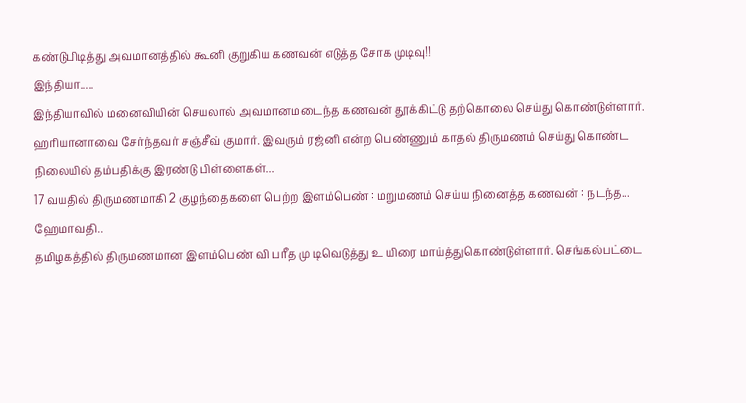கண்டுபிடித்து அவமானத்தில் கூனி குறுகிய கணவன் எடுத்த சோக முடிவு!!
இந்தியா.....
இந்தியாவில் மனைவியின் செயலால் அவமானமடைந்த கணவன் தூக்கிட்டு தற்கொலை செய்து கொண்டுள்ளார்.
ஹரியானாவை சேர்ந்தவர் சஞ்சீவ் குமார். இவரும் ரஜ்னி என்ற பெண்ணும் காதல் திருமணம் செய்து கொண்ட நிலையில் தம்பதிக்கு இரண்டு பிள்ளைகள்...
17 வயதில் திருமணமாகி 2 குழந்தைகளை பெற்ற இளம்பெண் : மறுமணம் செய்ய நினைத்த கணவன் : நடந்த...
ஹேமாவதி..
தமிழகத்தில் திருமணமான இளம்பெண் வி பரீத மு டிவெடுத்து உ யிரை மாய்த்துகொண்டுள்ளார். செங்கல்பட்டை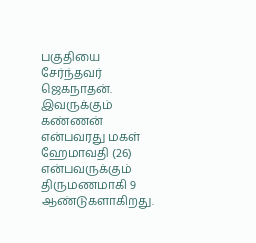பகுதியை சேர்ந்தவர் ஜெகநாதன்.
இவருக்கும் கண்ணன் என்பவரது மகள் ஹேமாவதி (26) என்பவருக்கும் திருமணமாகி 9 ஆண்டுகளாகிறது.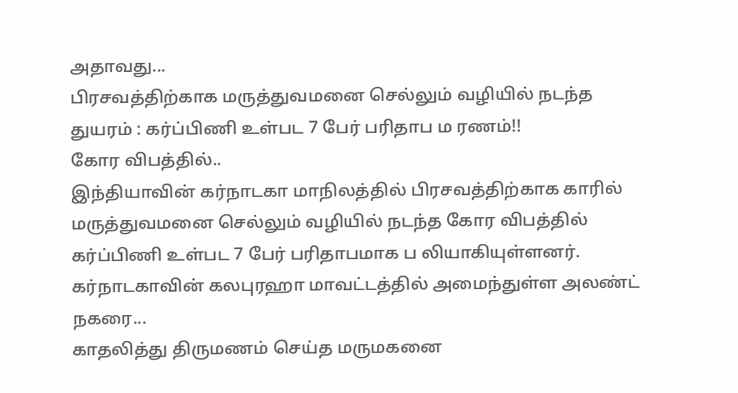அதாவது...
பிரசவத்திற்காக மருத்துவமனை செல்லும் வழியில் நடந்த துயரம் : கர்ப்பிணி உள்பட 7 பேர் பரிதாப ம ரணம்!!
கோர விபத்தில்..
இந்தியாவின் கர்நாடகா மாநிலத்தில் பிரசவத்திற்காக காரில் மருத்துவமனை செல்லும் வழியில் நடந்த கோர விபத்தில் கர்ப்பிணி உள்பட 7 பேர் பரிதாபமாக ப லியாகியுள்ளனர்.
கர்நாடகாவின் கலபுரஹா மாவட்டத்தில் அமைந்துள்ள அலண்ட் நகரை...
காதலித்து திருமணம் செய்த மருமகனை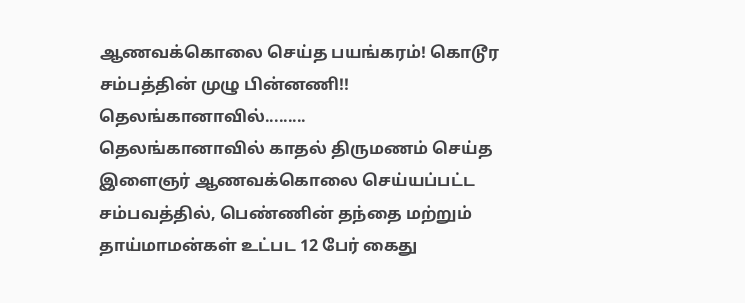ஆணவக்கொலை செய்த பயங்கரம்! கொடூர சம்பத்தின் முழு பின்னணி!!
தெலங்கானாவில்.........
தெலங்கானாவில் காதல் திருமணம் செய்த இளைஞர் ஆணவக்கொலை செய்யப்பட்ட சம்பவத்தில், பெண்ணின் தந்தை மற்றும் தாய்மாமன்கள் உட்பட 12 பேர் கைது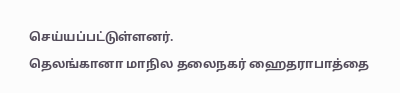செய்யப்பட்டுள்ளனர்.
தெலங்கானா மாநில தலைநகர் ஹைதராபாத்தை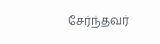சேர்ந்தவர்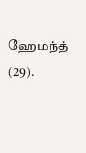ஹேமந்த் (29).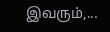இவரும்,...